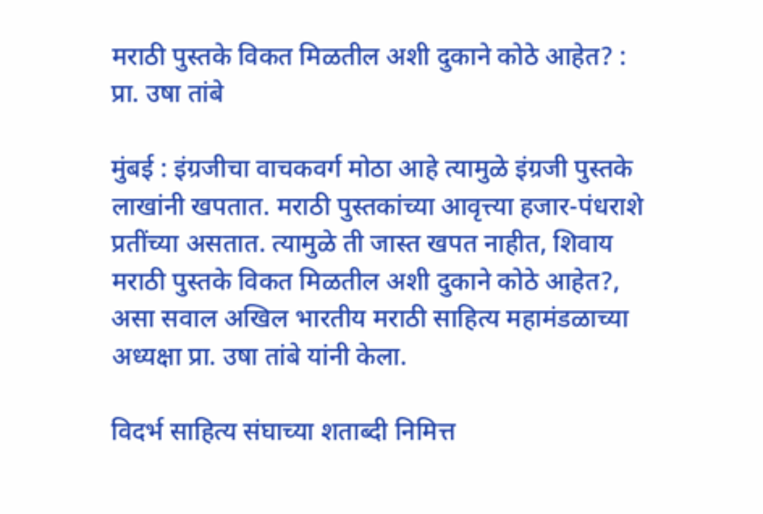मराठी पुस्तके विकत मिळतील अशी दुकाने कोठे आहेत? : प्रा. उषा तांबे

मुंबई : इंग्रजीचा वाचकवर्ग मोठा आहे त्यामुळे इंग्रजी पुस्तके लाखांनी खपतात. मराठी पुस्तकांच्या आवृत्त्या हजार-पंधराशे प्रतींच्या असतात. त्यामुळे ती जास्त खपत नाहीत, शिवाय मराठी पुस्तके विकत मिळतील अशी दुकाने कोठे आहेत?, असा सवाल अखिल भारतीय मराठी साहित्य महामंडळाच्या अध्यक्षा प्रा. उषा तांबे यांनी केला.

विदर्भ साहित्य संघाच्या शताब्दी निमित्त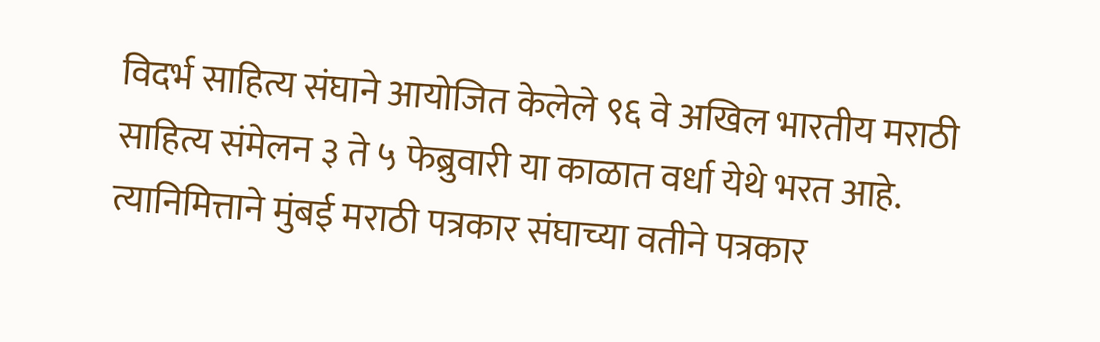विदर्भ साहित्य संघाने आयोजित केलेले ९६ वे अखिल भारतीय मराठी साहित्य संमेलन ३ ते ५ फेब्रुवारी या काळात वर्धा येथे भरत आहे. त्यानिमित्ताने मुंबई मराठी पत्रकार संघाच्या वतीने पत्रकार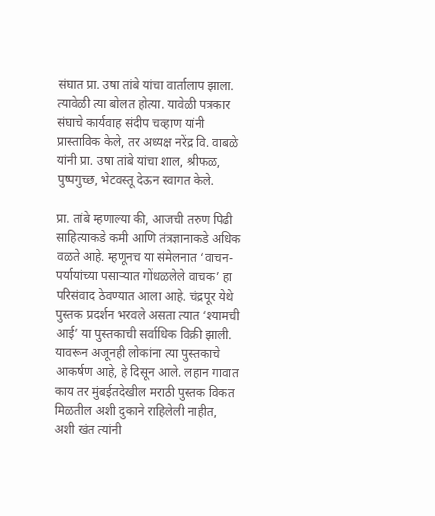संघात प्रा. उषा तांबे यांचा वार्तालाप झाला. त्यावेळी त्या बोलत होत्या. यावेळी पत्रकार संघाचे कार्यवाह संदीप चव्हाण यांनी प्रास्ताविक केले, तर अध्यक्ष नरेंद्र वि. वाबळे यांनी प्रा. उषा तांबे यांचा शाल, श्रीफळ, पुष्पगुच्छ, भेटवस्तू देऊन स्वागत केले.

प्रा. तांबे म्हणाल्या की, आजची तरुण पिढी साहित्याकडे कमी आणि तंत्रज्ञानाकडे अधिक वळते आहे. म्हणूनच या संमेलनात ‘वाचन-पर्यायांच्या पसार्‍यात गोंधळलेले वाचक’ हा परिसंवाद ठेवण्यात आला आहे. चंद्रपूर येथे पुस्तक प्रदर्शन भरवले असता त्यात ‘श्यामची आई’ या पुस्तकाची सर्वाधिक विक्री झाली. यावरून अजूनही लोकांना त्या पुस्तकाचे आकर्षण आहे, हे दिसून आले. लहान गावात काय तर मुंबईतदेखील मराठी पुस्तक विकत मिळतील अशी दुकाने राहिलेली नाहीत, अशी खंत त्यांनी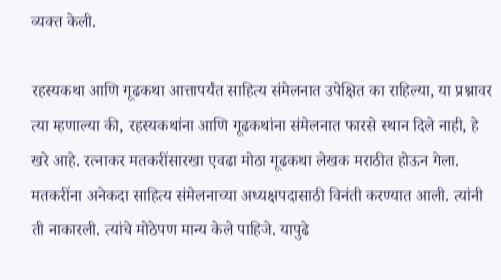व्यक्त केली.

रहस्यकथा आणि गूढकथा आत्तापर्यंत साहित्य संमेलनात उपेक्षित का राहिल्या, या प्रश्नावर त्या म्हणाल्या की, रहस्यकथांना आणि गूढकथांना संमेलनात फारसे स्थान दिले नाही, हे खरे आहे. रत्नाकर मतकरींसारखा एवढा मोठा गूढकथा लेखक मराठीत होऊन गेला. मतकरींना अनेकदा साहित्य संमेलनाच्या अध्यक्षपदासाठी विनंती करण्यात आली. त्यांनी ती नाकारली. त्यांचे मोठेपण मान्य केले पाहिजे. यापुढे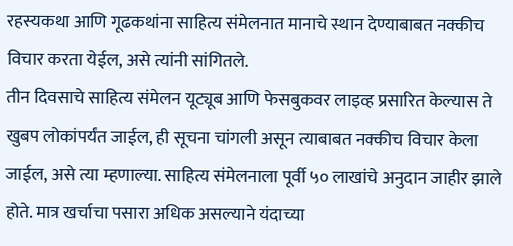रहस्यकथा आणि गूढकथांना साहित्य संमेलनात मानाचे स्थान देण्याबाबत नक्कीच विचार करता येईल, असे त्यांनी सांगितले.
तीन दिवसाचे साहित्य संमेलन यूट्यूब आणि फेसबुकवर लाइव्ह प्रसारित केल्यास ते खुबप लोकांपर्यंत जाईल, ही सूचना चांगली असून त्याबाबत नक्कीच विचार केला जाईल, असे त्या म्हणाल्या. साहित्य संमेलनाला पूर्वी ५० लाखांचे अनुदान जाहीर झाले होते. मात्र खर्चाचा पसारा अधिक असल्याने यंदाच्या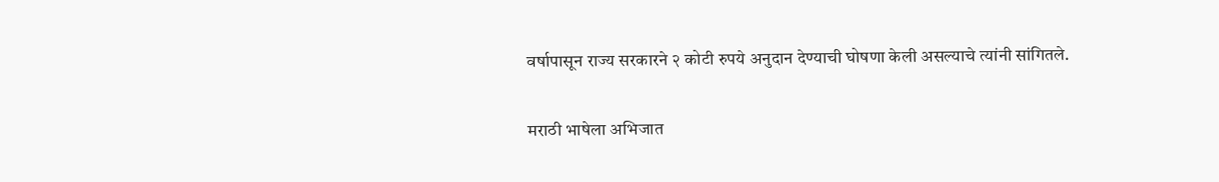वर्षापासून राज्य सरकारने २ कोटी रुपये अनुदान देण्याची घोषणा केली असल्याचे त्यांनी सांगितले.

मराठी भाषेला अभिजात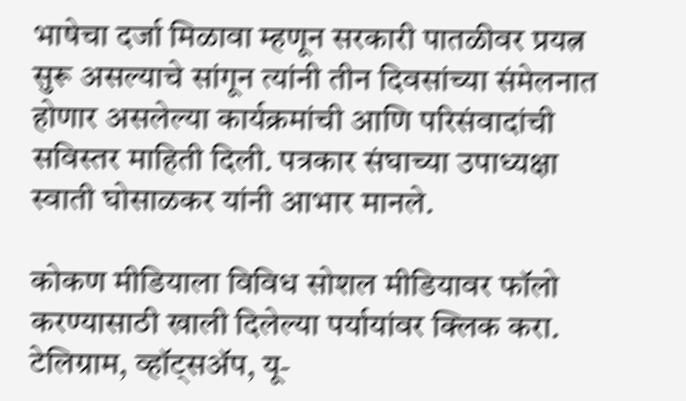भाषेचा दर्जा मिळावा म्हणून सरकारी पातळीवर प्रयत्न सुरू असल्याचे सांगून त्यांनी तीन दिवसांच्या संमेलनात होणार असलेल्या कार्यक्रमांची आणि परिसंवादांची सविस्तर माहिती दिली. पत्रकार संघाच्या उपाध्यक्षा स्वाती घोसाळकर यांनी आभार मानले.

कोकण मीडियाला विविध सोशल मीडियावर फॉलो करण्यासाठी खाली दिलेल्या पर्यायांवर क्लिक करा.
टेलिग्राम, व्हॉट्सॲप, यू-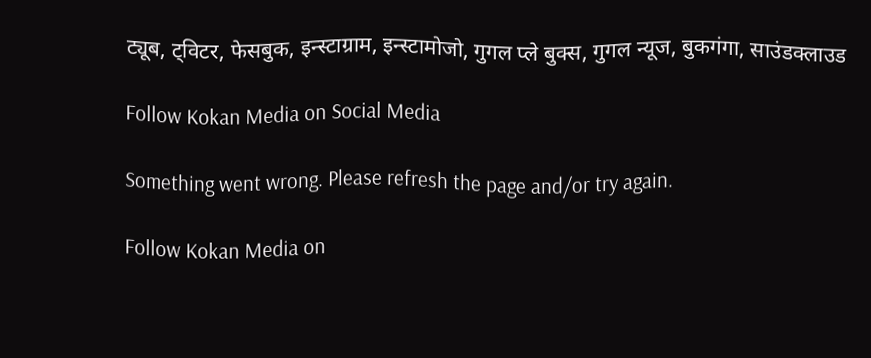ट्यूब, ट्विटर, फेसबुक, इन्स्टाग्राम, इन्स्टामोजो, गुगल प्ले बुक्स, गुगल न्यूज, बुकगंगा, साउंडक्लाउड

Follow Kokan Media on Social Media

Something went wrong. Please refresh the page and/or try again.

Follow Kokan Media on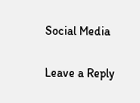Social Media

Leave a Reply